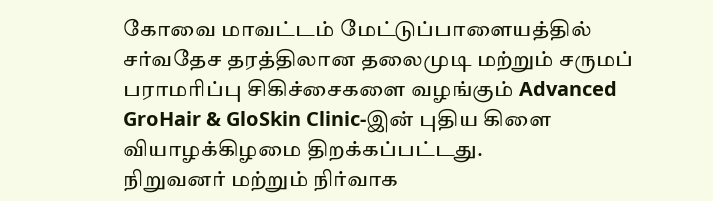கோவை மாவட்டம் மேட்டுப்பாளையத்தில் சர்வதேச தரத்திலான தலைமுடி மற்றும் சருமப் பராமரிப்பு சிகிச்சைகளை வழங்கும் Advanced GroHair & GloSkin Clinic-இன் புதிய கிளை வியாழக்கிழமை திறக்கப்பட்டது.
நிறுவனர் மற்றும் நிர்வாக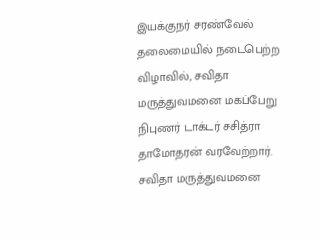இயக்குநர் சரண்வேல் தலைமையில் நடைபெற்ற விழாவில், சவிதா மருத்துவமனை மகப்பேறு நிபுணர் டாக்டர் சசித்ரா தாமோதரன் வரவேற்றார். சவிதா மருத்துவமனை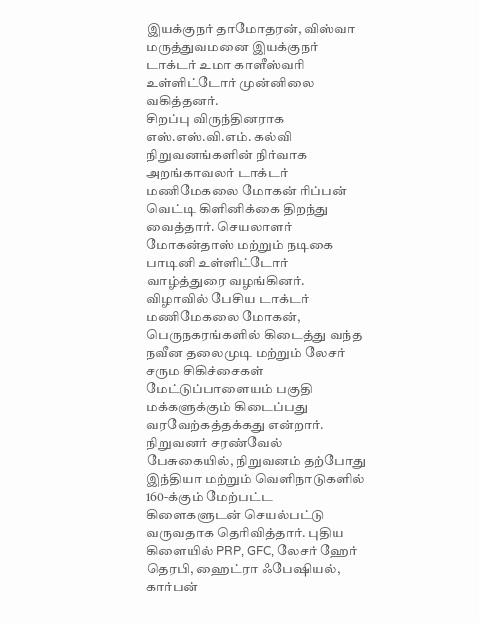இயக்குநர் தாமோதரன், விஸ்வா மருத்துவமனை இயக்குநர் டாக்டர் உமா காளீஸ்வரி உள்ளிட்டோர் முன்னிலை வகித்தனர்.
சிறப்பு விருந்தினராக எஸ்.எஸ்.வி.எம். கல்வி நிறுவனங்களின் நிர்வாக அறங்காவலர் டாக்டர் மணிமேகலை மோகன் ரிப்பன் வெட்டி கிளினிக்கை திறந்து வைத்தார். செயலாளர் மோகன்தாஸ் மற்றும் நடிகை பாடினி உள்ளிட்டோர் வாழ்த்துரை வழங்கினர்.
விழாவில் பேசிய டாக்டர் மணிமேகலை மோகன், பெருநகரங்களில் கிடைத்து வந்த நவீன தலைமுடி மற்றும் லேசர் சரும சிகிச்சைகள் மேட்டுப்பாளையம் பகுதி மக்களுக்கும் கிடைப்பது வரவேற்கத்தக்கது என்றார்.
நிறுவனர் சரண்வேல் பேசுகையில், நிறுவனம் தற்போது இந்தியா மற்றும் வெளிநாடுகளில் 160-க்கும் மேற்பட்ட கிளைகளுடன் செயல்பட்டு வருவதாக தெரிவித்தார். புதிய கிளையில் PRP, GFC, லேசர் ஹேர் தெரபி, ஹைட்ரா ஃபேஷியல், கார்பன்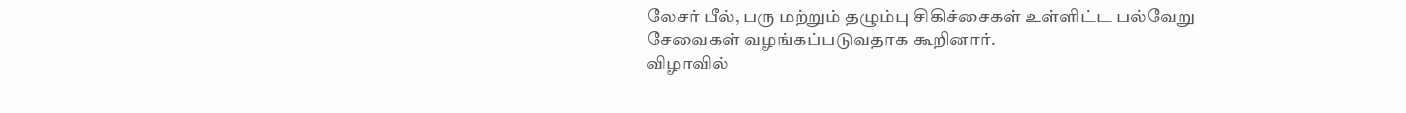லேசர் பீல், பரு மற்றும் தழும்பு சிகிச்சைகள் உள்ளிட்ட பல்வேறு சேவைகள் வழங்கப்படுவதாக கூறினார்.
விழாவில்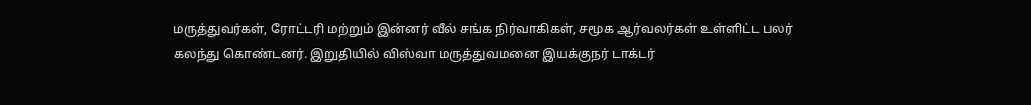மருத்துவர்கள், ரோட்டரி மற்றும் இன்னர் வீல் சங்க நிர்வாகிகள், சமூக ஆர்வலர்கள் உள்ளிட்ட பலர் கலந்து கொண்டனர். இறுதியில் விஸ்வா மருத்துவமனை இயக்குநர் டாக்டர்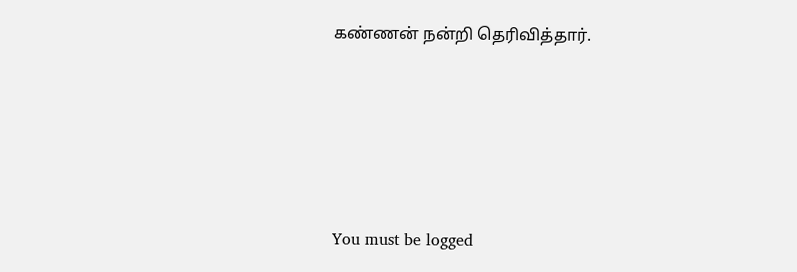கண்ணன் நன்றி தெரிவித்தார்.







You must be logged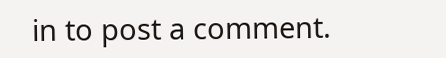in to post a comment.